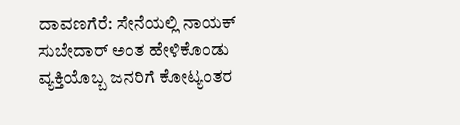ದಾವಣಗೆರೆ: ಸೇನೆಯಲ್ಲಿ ನಾಯಕ್ ಸುಬೇದಾರ್ ಅಂತ ಹೇಳಿಕೊಂಡು ವ್ಯಕ್ತಿಯೊಬ್ಬ ಜನರಿಗೆ ಕೋಟ್ಯಂತರ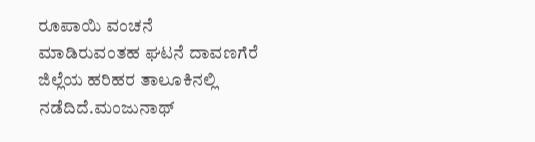ರೂಪಾಯಿ ವಂಚನೆ ಮಾಡಿರುವಂತಹ ಘಟನೆ ದಾವಣಗೆರೆ ಜಿಲ್ಲೆಯ ಹರಿಹರ ತಾಲೂಕಿನಲ್ಲಿ ನಡೆದಿದೆ.ಮಂಜುನಾಥ್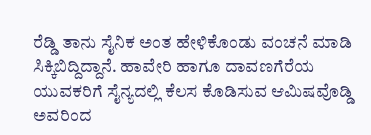ರೆಡ್ಡಿ ತಾನು ಸೈನಿಕ ಅಂತ ಹೇಳಿಕೊಂಡು ವಂಚನೆ ಮಾಡಿ ಸಿಕ್ಕಿಬಿದ್ದಿದ್ದಾನೆ. ಹಾವೇರಿ ಹಾಗೂ ದಾವಣಗೆರೆಯ ಯುವಕರಿಗೆ ಸೈನ್ಯದಲ್ಲಿ ಕೆಲಸ ಕೊಡಿಸುವ ಆಮಿಷವೊಡ್ಡಿ ಅವರಿಂದ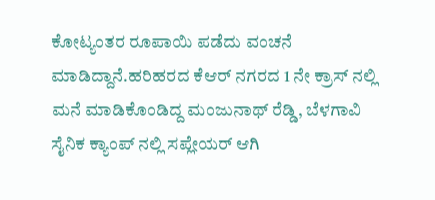ಕೋಟ್ಯಂತರ ರೂಪಾಯಿ ಪಡೆದು ವಂಚನೆ ಮಾಡಿದ್ದಾನೆ.ಹರಿಹರದ ಕೆಆರ್ ನಗರದ 1 ನೇ ಕ್ರಾಸ್ ನಲ್ಲಿ ಮನೆ ಮಾಡಿಕೊಂಡಿದ್ದ ಮಂಜುನಾಥ್ ರೆಡ್ಡಿ, ಬೆಳಗಾವಿ ಸೈನಿಕ ಕ್ಯಾಂಪ್ ನಲ್ಲಿ ಸಪ್ಲೇಯರ್ ಆಗಿ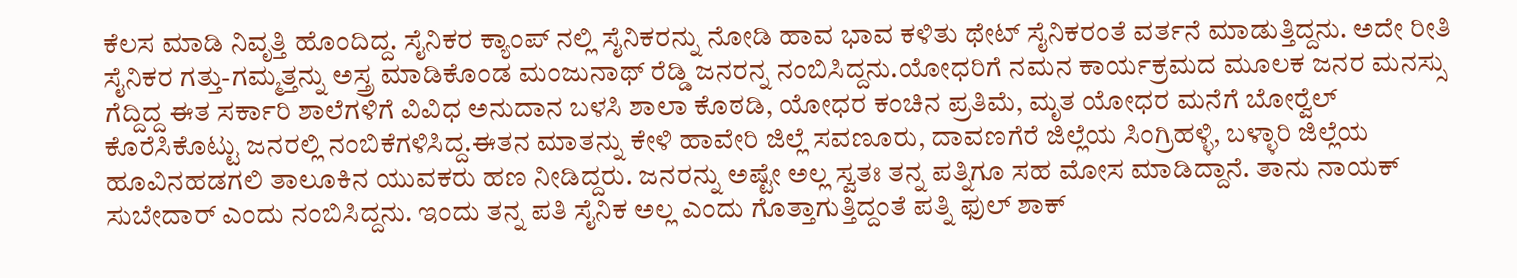ಕೆಲಸ ಮಾಡಿ ನಿವೃತ್ತಿ ಹೊಂದಿದ್ದ. ಸೈನಿಕರ ಕ್ಯಾಂಪ್ ನಲ್ಲಿ ಸೈನಿಕರನ್ನು ನೋಡಿ ಹಾವ ಭಾವ ಕಳಿತು ಥೇಟ್ ಸೈನಿಕರಂತೆ ವರ್ತನೆ ಮಾಡುತ್ತಿದ್ದನು. ಅದೇ ರೀತಿ ಸೈನಿಕರ ಗತ್ತು-ಗಮ್ಮತ್ತನ್ನು ಅಸ್ತ್ರ ಮಾಡಿಕೊಂಡ ಮಂಜುನಾಥ್ ರೆಡ್ಡಿ ಜನರನ್ನ ನಂಬಿಸಿದ್ದನು.ಯೋಧರಿಗೆ ನಮನ ಕಾರ್ಯಕ್ರಮದ ಮೂಲಕ ಜನರ ಮನಸ್ಸು ಗೆದ್ದಿದ್ದ ಈತ ಸರ್ಕಾರಿ ಶಾಲೆಗಳಿಗೆ ವಿವಿಧ ಅನುದಾನ ಬಳಸಿ ಶಾಲಾ ಕೊಠಡಿ, ಯೋಧರ ಕಂಚಿನ ಪ್ರತಿಮೆ, ಮೃತ ಯೋಧರ ಮನೆಗೆ ಬೋರ್‍ವೆಲ್ ಕೊರೆಸಿಕೊಟ್ಟು ಜನರಲ್ಲಿ ನಂಬಿಕೆಗಳಿಸಿದ್ದ.ಈತನ ಮಾತನ್ನು ಕೇಳಿ ಹಾವೇರಿ ಜಿಲ್ಲೆ ಸವಣೂರು, ದಾವಣಗೆರೆ ಜಿಲ್ಲೆಯ ಸಿಂಗ್ರಿಹಳ್ಳಿ, ಬಳ್ಳಾರಿ ಜಿಲ್ಲೆಯ ಹೂವಿನಹಡಗಲಿ ತಾಲೂಕಿನ ಯುವಕರು ಹಣ ನೀಡಿದ್ದರು. ಜನರನ್ನು ಅಷ್ಟೇ ಅಲ್ಲ ಸ್ವತಃ ತನ್ನ ಪತ್ನಿಗೂ ಸಹ ಮೋಸ ಮಾಡಿದ್ದಾನೆ. ತಾನು ನಾಯಕ್ ಸುಬೇದಾರ್ ಎಂದು ನಂಬಿಸಿದ್ದನು. ಇಂದು ತನ್ನ ಪತಿ ಸೈನಿಕ ಅಲ್ಲ ಎಂದು ಗೊತ್ತಾಗುತ್ತಿದ್ದಂತೆ ಪತ್ನಿ ಫುಲ್ ಶಾಕ್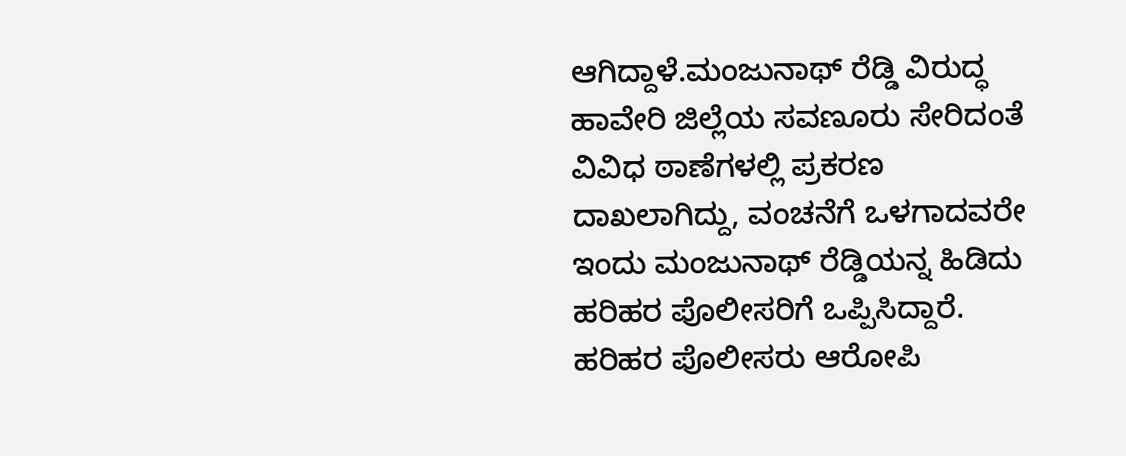ಆಗಿದ್ದಾಳೆ.ಮಂಜುನಾಥ್ ರೆಡ್ಡಿ ವಿರುದ್ಧ ಹಾವೇರಿ ಜಿಲ್ಲೆಯ ಸವಣೂರು ಸೇರಿದಂತೆ ವಿವಿಧ ಠಾಣೆಗಳಲ್ಲಿ ಪ್ರಕರಣ ದಾಖಲಾಗಿದ್ದು, ವಂಚನೆಗೆ ಒಳಗಾದವರೇ ಇಂದು ಮಂಜುನಾಥ್ ರೆಡ್ಡಿಯನ್ನ ಹಿಡಿದು ಹರಿಹರ ಪೊಲೀಸರಿಗೆ ಒಪ್ಪಿಸಿದ್ದಾರೆ. ಹರಿಹರ ಪೊಲೀಸರು ಆರೋಪಿ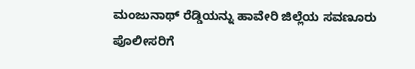ಮಂಜುನಾಥ್ ರೆಡ್ಡಿಯನ್ನು ಹಾವೇರಿ ಜಿಲ್ಲೆಯ ಸವಣೂರು ಪೊಲೀಸರಿಗೆ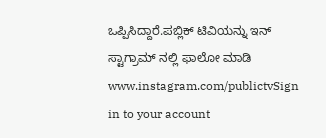ಒಪ್ಪಿಸಿದ್ದಾರೆ.ಪಬ್ಲಿಕ್ ಟಿವಿಯನ್ನು ಇನ್ ಸ್ಟಾಗ್ರಾಮ್ ನಲ್ಲಿ ಫಾಲೋ ಮಾಡಿ www.instagram.com/publictvSign in to your account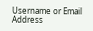Username or Email Address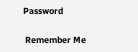Password

 Remember Me